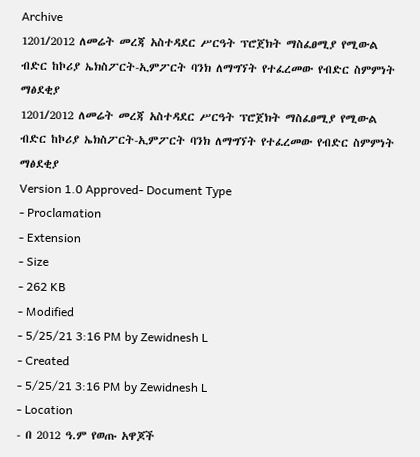Archive
1201/2012 ለመሬት መረጃ አስተዳደር ሥርዓት ፕሮጀክት ማስፈፀሚያ የሚውል ብድር ከኮሪያ ኤክስፖርት-ኢምፖርት ባንክ ለማግኘት የተፈረመው የብድር ስምምነት ማፅደቂያ
1201/2012 ለመሬት መረጃ አስተዳደር ሥርዓት ፕሮጀክት ማስፈፀሚያ የሚውል ብድር ከኮሪያ ኤክስፖርት-ኢምፖርት ባንክ ለማግኘት የተፈረመው የብድር ስምምነት ማፅደቂያ
Version 1.0 Approved- Document Type
- Proclamation
- Extension
- Size
- 262 KB
- Modified
- 5/25/21 3:16 PM by Zewidnesh L
- Created
- 5/25/21 3:16 PM by Zewidnesh L
- Location
- በ 2012 ዓ.ም የወጡ አዋጆች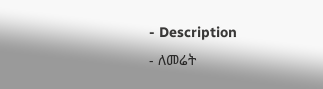- Description
- ለመሬት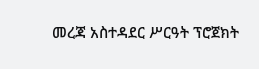መረጃ አስተዳደር ሥርዓት ፕሮጀክት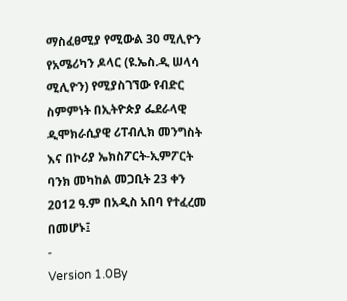ማስፈፀሚያ የሚውል 30 ሚሊዮን የአሜሪካን ዶላር (ዩ.ኤስ.ዲ ሠላሳ ሚሊዮን) የሚያስገኘው የብድር ስምምነት በኢትዮጵያ ፌደራላዊ ዲሞክራሲያዊ ሪፐብሊክ መንግስት እና በኮሪያ ኤክስፖርት-ኢምፖርት ባንክ መካከል መጋቢት 23 ቀን 2012 ዓ.ም በአዲስ አበባ የተፈረመ በመሆኑ፤
-
Version 1.0By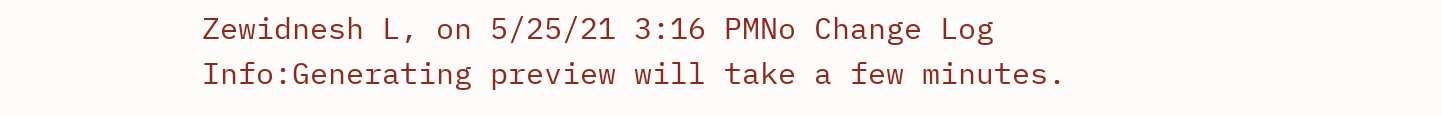Zewidnesh L, on 5/25/21 3:16 PMNo Change Log
Info:Generating preview will take a few minutes.